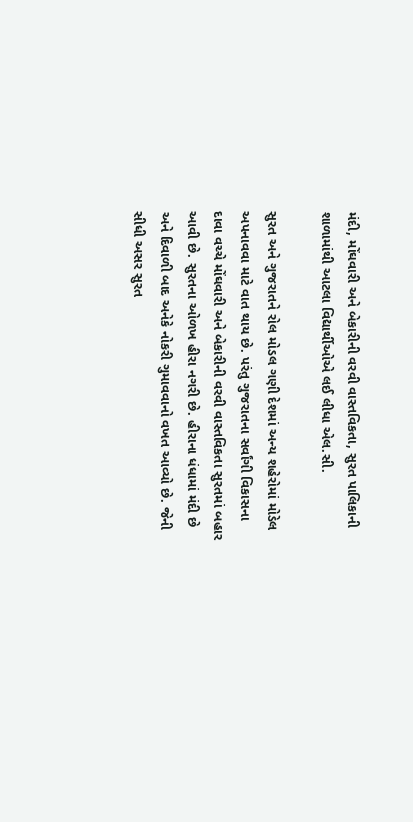મંદી, મોંઘવારી અને બેકારીની વરવી વાસ્તવિકતા, સુરત પાલિકાની શાળામાંથી આટલા વિદ્યાર્થીઓએ લઈ લીધા એલ.સી.

સુરત અને ગુજરાતને રોલ મોડલ ગણી દેશમાં અન્ય શહેરોમાં મોડેલ અપનાવવા માટે વાત થાય છે. પરંતુ ગુજરાતના સર્વાંગી વિકાસના દાવા વચ્ચે મોંઘવારી અને બેકારીની વરવી વાસ્તવિકતા સુરતમાં બહાર આવી છે. સુરતના ઓળખ હીરા નગરી છે. હીરાના ધંધામાં મંદી છે અને દિવાળી બાદ અનેકે નોકરી ગુમાવવાનો વખત આવ્યો છે. જેની સીધી અસર સુરત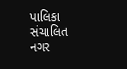પાલિકા સંચાલિત નગર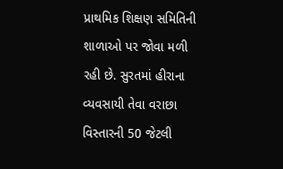પ્રાથમિક શિક્ષણ સમિતિની શાળાઓ પર જોવા મળી રહી છે. સુરતમાં હીરાના વ્યવસાયી તેવા વરાછા વિસ્તારની 50 જેટલી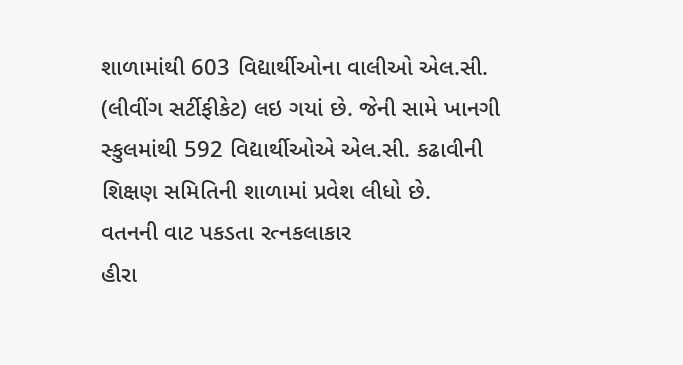શાળામાંથી 603 વિદ્યાર્થીઓના વાલીઓ એલ.સી. (લીવીંગ સર્ટીફીકેટ) લઇ ગયાં છે. જેની સામે ખાનગી સ્કુલમાંથી 592 વિદ્યાર્થીઓએ એલ.સી. કઢાવીની શિક્ષણ સમિતિની શાળામાં પ્રવેશ લીધો છે.
વતનની વાટ પકડતા રત્નકલાકાર
હીરા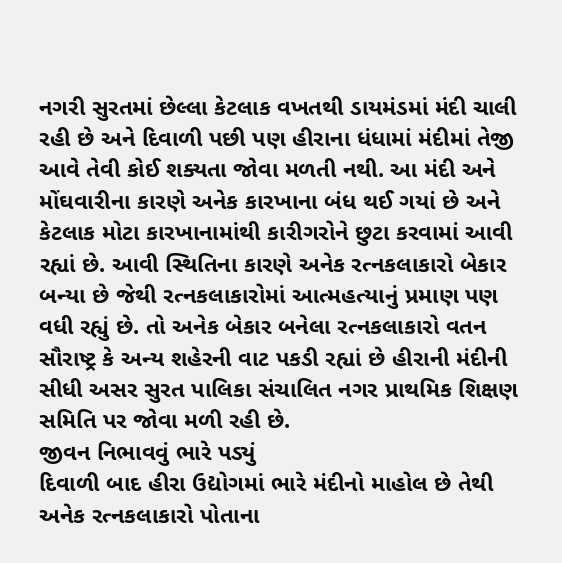નગરી સુરતમાં છેલ્લા કેટલાક વખતથી ડાયમંડમાં મંદી ચાલી રહી છે અને દિવાળી પછી પણ હીરાના ધંધામાં મંદીમાં તેજી આવે તેવી કોઈ શક્યતા જોવા મળતી નથી. આ મંદી અને મોંઘવારીના કારણે અનેક કારખાના બંધ થઈ ગયાં છે અને કેટલાક મોટા કારખાનામાંથી કારીગરોને છુટા કરવામાં આવી રહ્યાં છે. આવી સ્થિતિના કારણે અનેક રત્નકલાકારો બેકાર બન્યા છે જેથી રત્નકલાકારોમાં આત્મહત્યાનું પ્રમાણ પણ વધી રહ્યું છે. તો અનેક બેકાર બનેલા રત્નકલાકારો વતન સૌરાષ્ટ્ર કે અન્ય શહેરની વાટ પકડી રહ્યાં છે હીરાની મંદીની સીધી અસર સુરત પાલિકા સંચાલિત નગર પ્રાથમિક શિક્ષણ સમિતિ પર જોવા મળી રહી છે.
જીવન નિભાવવું ભારે પડ્યું
દિવાળી બાદ હીરા ઉદ્યોગમાં ભારે મંદીનો માહોલ છે તેથી અનેક રત્નકલાકારો પોતાના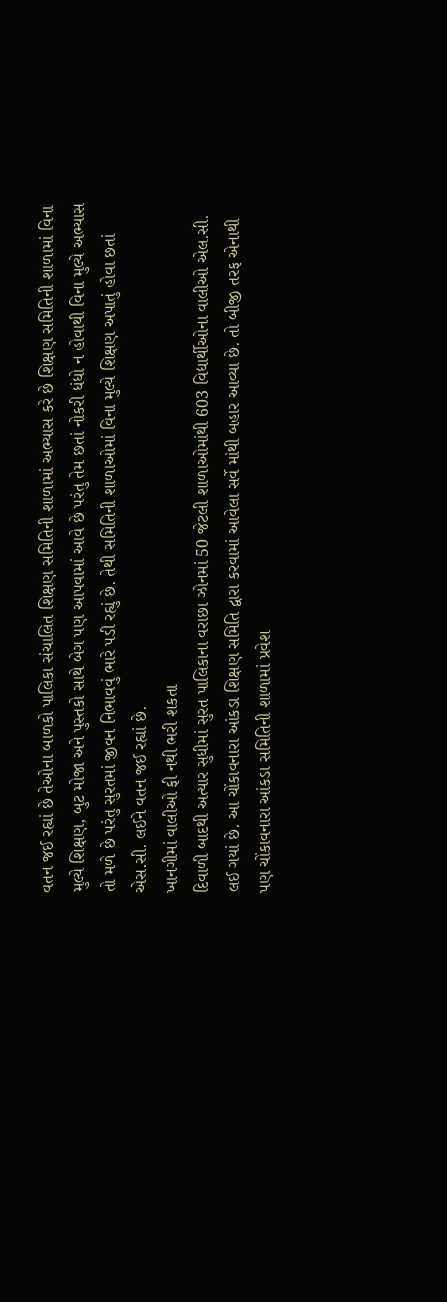વતન જઈ રહ્યાં છે તેઓના બાળકો પાલિકા સંચાલિત શિક્ષણ સમિતિની શાળામાં અભ્યાસ કરે છે શિક્ષણ સમિતિની શાળામાં વિના મુલ્યે શિક્ષણ, બુટ મોજા અને પુસ્તકો સાથે બેગ પણ આપવામાં આવે છે પરંતુ તેમ છતાં નોકરી ધંધો ન હોવાથી વિના મુલ્યે અભ્યાસ તો મળે છે પરંતુ સુરતમાં જીવન નિભાવવું ભારે પડી રહ્યું છે. તેથી સમિતિની શાળાઓમાં વિના મુલ્યે શિક્ષણ અપાતું હોવા છતાં એસ.સી. લઈને વતન જઈ રહ્યાં છે.
ખાનગીમાં વાલીઓ ફી નથી ભરી શકતા
દિવાળી બાદથી અત્યાર સુધીમાં સુરત પાલિકાના વરાછા ઝોનમાં 50 જેટલી શાળાઓમાંથી 603 વિદ્યાર્થીઓના વાલીઓ એલ.સી. લઈ ગયાં છે. આ ચોંકાવનારા આંકડા શિક્ષણ સમિતિ દ્વારા કરવામાં આવેલા સર્વે માંથી બહાર આવ્યા છે. તો બીજી તરફ એનાથી પણ ચોંકાવનારા આંકડા સમિતિની શાળામાં પ્રવેશ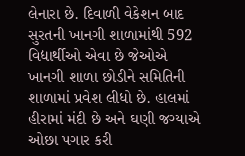લેનારા છે. દિવાળી વેકેશન બાદ સુરતની ખાનગી શાળામાંથી 592 વિદ્યાર્થીઓ એવા છે જેઓએ ખાનગી શાળા છોડીને સમિતિની શાળામાં પ્રવેશ લીધો છે. હાલમાં હીરામાં મંદી છે અને ઘણી જગ્યાએ ઓછા પગાર કરી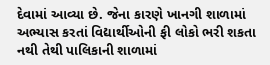દેવામાં આવ્યા છે. જેના કારણે ખાનગી શાળામાં અભ્યાસ કરતાં વિદ્યાર્થીઓની ફી લોકો ભરી શકતા નથી તેથી પાલિકાની શાળામાં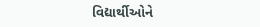વિદ્યાર્થીઓને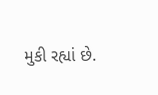મુકી રહ્યાં છે.